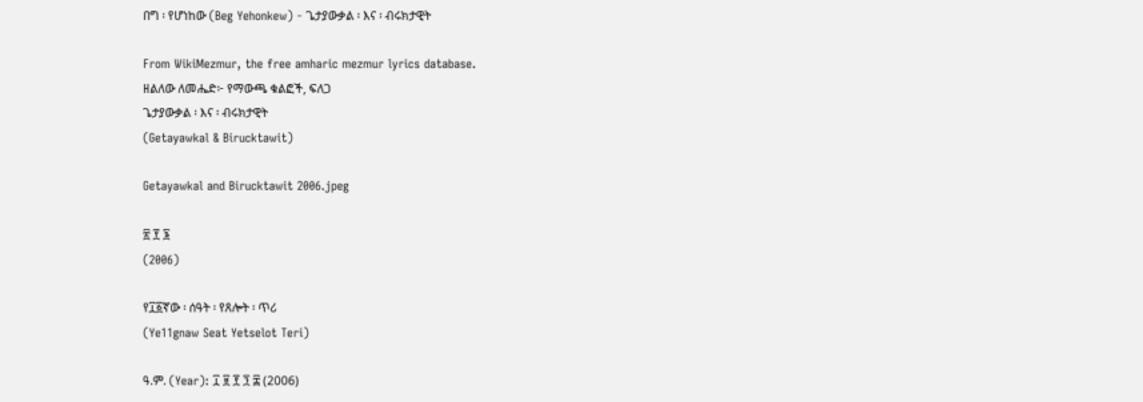በግ ፡ የሆነከው (Beg Yehonkew) - ጌታያውቃል ፡ እና ፡ ብሩክታዊት

From WikiMezmur, the free amharic mezmur lyrics database.
ዘልለው ለመሔድ፦ የማውጫ ቁልፎች, ፍለጋ
ጌታያውቃል ፡ እና ፡ ብሩክታዊት
(Getayawkal & Birucktawit)

Getayawkal and Birucktawit 2006.jpeg

፳ ፻ ፮
(2006)

የ፲፩ኛው ፡ ሰዓት ፡ የጸሎት ፡ ጥሪ
(Ye11gnaw Seat Yetselot Teri)

ዓ.ም. (Year): ፲ ፱ ፻ ፺ ፰ (2006)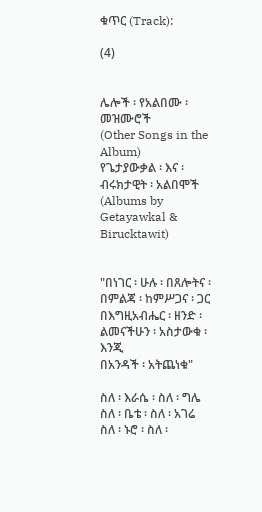ቁጥር (Track):

(4)


ሌሎች ፡ የአልበሙ ፡ መዝሙሮች
(Other Songs in the Album)
የጌታያውቃል ፡ እና ፡ ብሩክታዊት ፡ አልበሞች
(Albums by Getayawkal & Birucktawit)


"በነገር ፡ ሁሉ ፡ በጸሎትና ፡ በምልጃ ፡ ከምሥጋና ፡ ጋር
በእግዚአብሔር ፡ ዘንድ ፡ ልመናችሁን ፡ አስታውቁ ፡ እንጂ
በአንዳች ፡ አትጨነቁ"

ስለ ፡ እራሴ ፡ ስለ ፡ ግሌ
ስለ ፡ ቤቴ ፡ ስለ ፡ አገሬ
ስለ ፡ ኑሮ ፡ ስለ ፡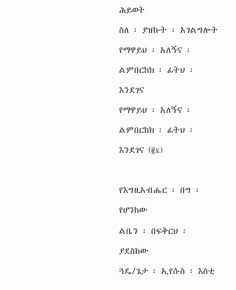ሕይወት
ስለ ፡ ያዝኩት ፡ አገልግሎት
የማዋይህ ፡ አለኝና ፡ ልምበርከክ ፡ ፊትህ ፡ እንደገና
የማዋይህ ፡ አለኝና ፡ ልምበርከክ ፡ ፊትህ ፡ እንደገና (፪x)

የእግዚአብሔር ፡ በግ ፡ የሆንከው
ልቤን ፡ በፍቅርህ ፡ ያደስከው
ጓዴ/ጌታ ፡ ኢየሱስ ፡ እስቲ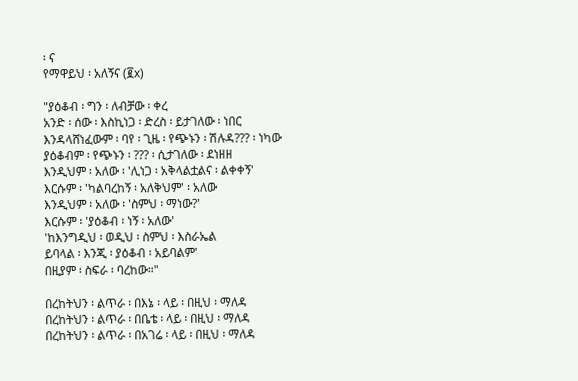፡ ና
የማዋይህ ፡ አለኝና (፪x)

"ያዕቆብ ፡ ግን ፡ ለብቻው ፡ ቀረ
አንድ ፡ ሰው ፡ እስኪነጋ ፡ ድረስ ፡ ይታገለው ፡ ነበር
እንዳላሸነፈውም ፡ ባየ ፡ ጊዜ ፡ የጭኑን ፡ ሽሉዳ??? ፡ ነካው
ያዕቆብም ፡ የጭኑን ፡ ??? ፡ ሲታገለው ፡ ደነዘዘ
እንዲህም ፡ አለው ፡ 'ሊነጋ ፡ አቅላልቷልና ፡ ልቀቀኝ'
እርሱም ፡ 'ካልባረከኝ ፡ አለቅህም' ፡ አለው
እንዲህም ፡ አለው ፡ 'ስምህ ፡ ማነው?'
እርሱም ፡ 'ያዕቆብ ፡ ነኝ ፡ አለው'
'ከእንግዲህ ፡ ወዲህ ፡ ስምህ ፡ እስራኤል
ይባላል ፡ እንጂ ፡ ያዕቆብ ፡ አይባልም'
በዚያም ፡ ስፍራ ፡ ባረከው።"

በረከትህን ፡ ልጥራ ፡ በእኔ ፡ ላይ ፡ በዚህ ፡ ማለዳ
በረከትህን ፡ ልጥራ ፡ በቤቴ ፡ ላይ ፡ በዚህ ፡ ማለዳ
በረከትህን ፡ ልጥራ ፡ በአገሬ ፡ ላይ ፡ በዚህ ፡ ማለዳ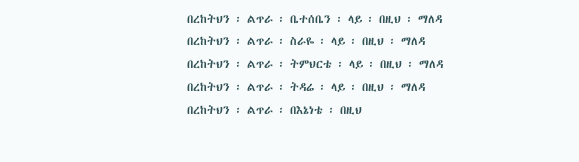በረከትህን ፡ ልጥራ ፡ ቤተሰቤን ፡ ላይ ፡ በዚህ ፡ ማለዳ
በረከትህን ፡ ልጥራ ፡ ስራዬ ፡ ላይ ፡ በዚህ ፡ ማለዳ
በረከትህን ፡ ልጥራ ፡ ትምህርቴ ፡ ላይ ፡ በዚህ ፡ ማለዳ
በረከትህን ፡ ልጥራ ፡ ትዳሬ ፡ ላይ ፡ በዚህ ፡ ማለዳ
በረከትህን ፡ ልጥራ ፡ በእኔነቴ ፡ በዚህ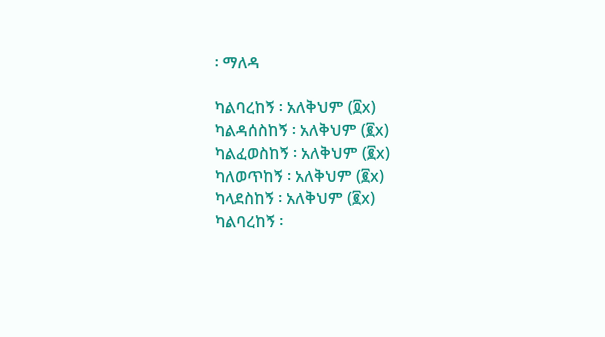፡ ማለዳ

ካልባረከኝ ፡ አለቅህም (፬x)
ካልዳሰስከኝ ፡ አለቅህም (፪x)
ካልፈወስከኝ ፡ አለቅህም (፪x)
ካለወጥከኝ ፡ አለቅህም (፪x)
ካላደስከኝ ፡ አለቅህም (፪x)
ካልባረከኝ ፡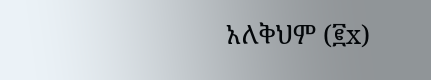አለቅህም (፪x)